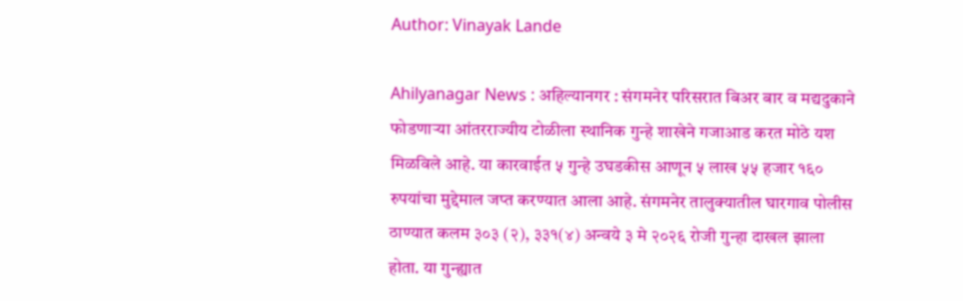Author: Vinayak Lande

Ahilyanagar News : अहिल्यानगर : संगमनेर परिसरात बिअर बार व मद्यदुकाने फोडणाऱ्या आंतरराज्यीय टोळीला स्थानिक गुन्हे शाखेने गजाआड करत मोठे यश मिळविले आहे. या कारवाईत ५ गुन्हे उघडकीस आणून ५ लाख ५५ हजार १६० रुपयांचा मुद्देमाल जप्त करण्यात आला आहे. संगमनेर तालुक्यातील घारगाव पोलीस ठाण्यात कलम ३०३ (२), ३३१(४) अन्वये ३ मे २०२६ रोजी गुन्हा दाखल झाला होता. या गुन्ह्यात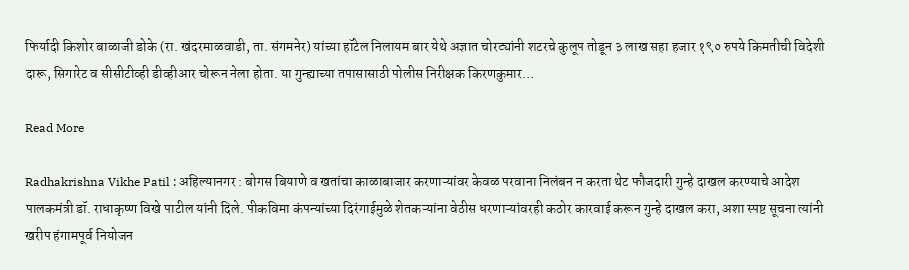फिर्यादी किशोर बाळाजी डोके (रा. खंदरमाळवाडी, ता. संगमनेर) यांच्या हॉटेल निलायम बार येथे अज्ञात चोरट्यांनी शटरचे कुलूप तोडून ३ लाख सहा हजार १९० रुपये किमतीची विदेशी दारू, सिगारेट व सीसीटीव्ही डीव्हीआर चोरून नेला होता. या गुन्ह्याच्या तपासासाठी पोलीस निरीक्षक किरणकुमार…

Read More

Radhakrishna Vikhe Patil : अहिल्यानगर : बोगस बियाणे व खतांचा काळाबाजार करणाऱ्यांवर केवळ परवाना निलंबन न करता थेट फौजदारी गुन्हे दाखल करण्याचे आदेश पालकमंत्री डॉ. राधाकृष्ण विखे पाटील यांनी दिले. पीकविमा कंपन्यांच्या दिरंगाईमुळे शेतकऱ्यांना वेठीस धरणाऱ्यांवरही कठोर कारवाई करून गुन्हे दाखल करा, अशा स्पष्ट सूचना त्यांनी खरीप हंगामपूर्व नियोजन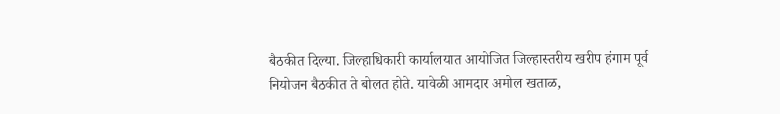बैठकीत दिल्या. जिल्हाधिकारी कार्यालयात आयोजित जिल्हास्तरीय खरीप हंगाम पूर्व नियोजन बैठकीत ते बोलत होते. यावेळी आमदार अमोल खताळ,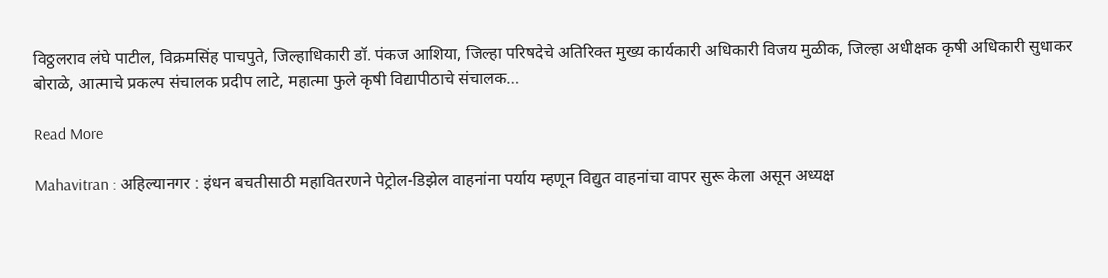विठ्ठलराव लंघे पाटील, विक्रमसिंह पाचपुते, जिल्हाधिकारी डॉ. पंकज आशिया, जिल्हा परिषदेचे अतिरिक्त मुख्य कार्यकारी अधिकारी विजय मुळीक, जिल्हा अधीक्षक कृषी अधिकारी सुधाकर बोराळे, आत्माचे प्रकल्प संचालक प्रदीप लाटे, महात्मा फुले कृषी विद्यापीठाचे संचालक…

Read More

Mahavitran : अहिल्यानगर : इंधन बचतीसाठी महावितरणने पेट्रोल-डिझेल वाहनांना पर्याय म्हणून विद्युत वाहनांचा वापर सुरू केला असून अध्यक्ष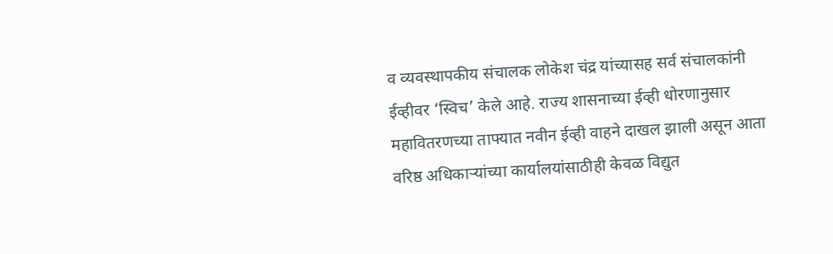व व्यवस्थापकीय संचालक लोकेश चंद्र यांच्यासह सर्व संचालकांनी ईव्हीवर ‘स्विच’ केले आहे. राज्य शासनाच्या ईव्ही धोरणानुसार महावितरणच्या ताफ्यात नवीन ईव्ही वाहने दाखल झाली असून आता वरिष्ठ अधिकाऱ्यांच्या कार्यालयांसाठीही केवळ विद्युत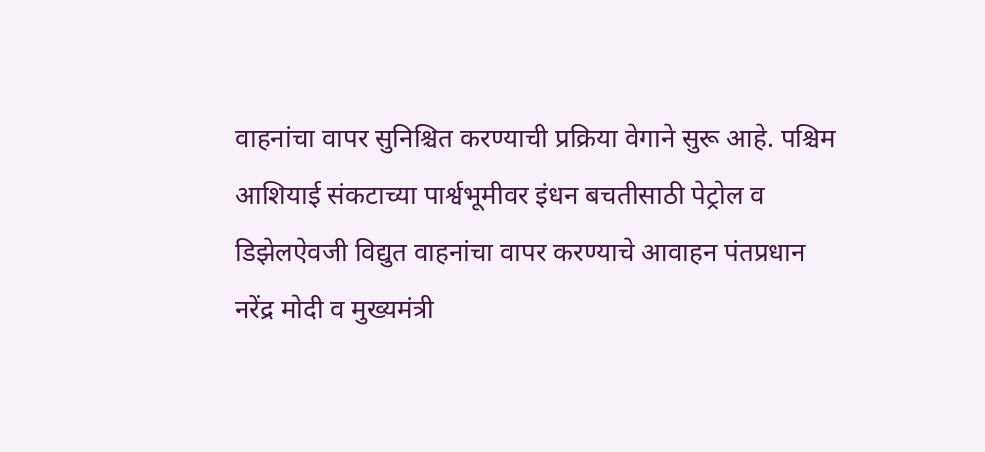वाहनांचा वापर सुनिश्चित करण्याची प्रक्रिया वेगाने सुरू आहे. पश्चिम आशियाई संकटाच्या पार्श्वभूमीवर इंधन बचतीसाठी पेट्रोल व डिझेलऐवजी विद्युत वाहनांचा वापर करण्याचे आवाहन पंतप्रधान नरेंद्र मोदी व मुख्यमंत्री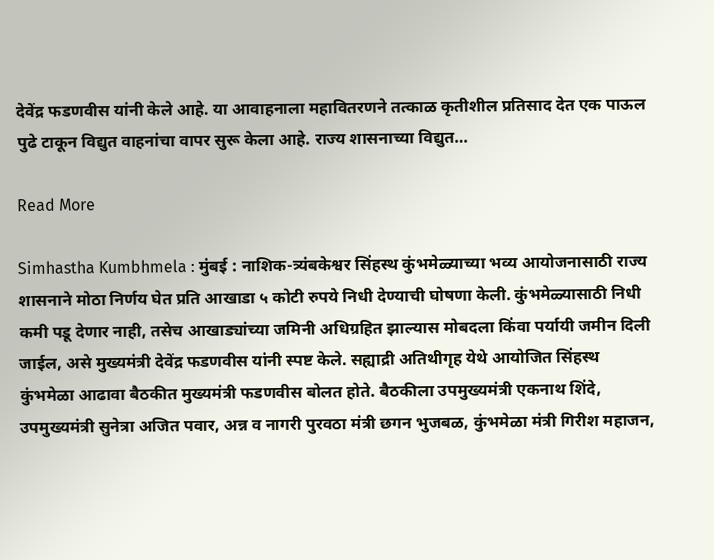देवेंद्र फडणवीस यांनी केले आहे. या आवाहनाला महावितरणने तत्काळ कृतीशील प्रतिसाद देत एक पाऊल पुढे टाकून विद्युत वाहनांचा वापर सुरू केला आहे. राज्य शासनाच्या विद्युत…

Read More

Simhastha Kumbhmela : मुंबई : नाशिक-त्र्यंबकेश्वर सिंहस्थ कुंभमेळ्याच्या भव्य आयोजनासाठी राज्य शासनाने मोठा निर्णय घेत प्रति आखाडा ५ कोटी रुपये निधी देण्याची घोषणा केली. कुंभमेळ्यासाठी निधी कमी पडू देणार नाही, तसेच आखाड्यांच्या जमिनी अधिग्रहित झाल्यास मोबदला किंवा पर्यायी जमीन दिली जाईल, असे मुख्यमंत्री देवेंद्र फडणवीस यांनी स्पष्ट केले. सह्याद्री अतिथीगृह येथे आयोजित सिंहस्थ कुंभमेळा आढावा बैठकीत मुख्यमंत्री फडणवीस बोलत होते. बैठकीला उपमुख्यमंत्री एकनाथ शिंदे, उपमुख्यमंत्री सुनेत्रा अजित पवार, अन्न व नागरी पुरवठा मंत्री छगन भुजबळ, कुंभमेळा मंत्री गिरीश महाजन,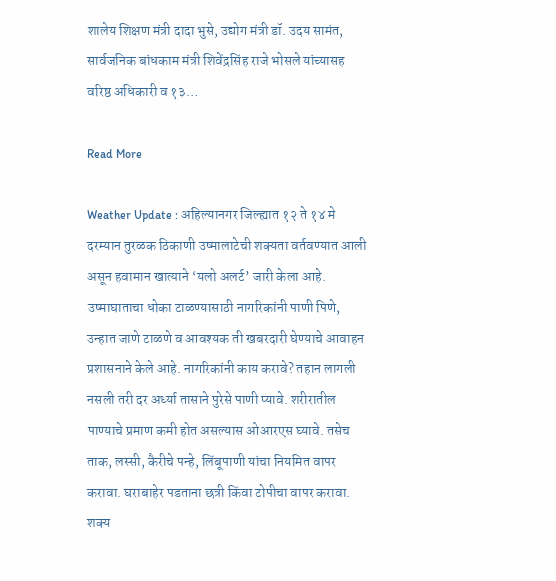शालेय शिक्षण मंत्री दादा भुसे, उद्योग मंत्री डॉ. उदय सामंत, सार्वजनिक बांधकाम मंत्री शिवेंद्रसिंह राजे भोसले यांच्यासह वरिष्ठ अधिकारी व १३…

Read More

Weather Update : अहिल्यानगर जिल्ह्यात १२ ते १४ मे दरम्यान तुरळक ठिकाणी उष्मालाटेची शक्यता वर्तवण्यात आली असून हवामान खात्याने ‘यलो अलर्ट’ जारी केला आहे. उष्माघाताचा धोका टाळण्यासाठी नागरिकांनी पाणी पिणे, उन्हात जाणे टाळणे व आवश्यक ती खबरदारी घेण्याचे आवाहन प्रशासनाने केले आहे. नागरिकांनी काय करावे? तहान लागली नसली तरी दर अर्ध्या तासाने पुरेसे पाणी प्यावे. शरीरातील पाण्याचे प्रमाण कमी होत असल्यास ओआरएस घ्यावे. तसेच ताक, लस्सी, कैरीचे पन्हे, लिंबूपाणी यांचा नियमित वापर करावा. घराबाहेर पडताना छत्री किंवा टोपीचा वापर करावा. शक्य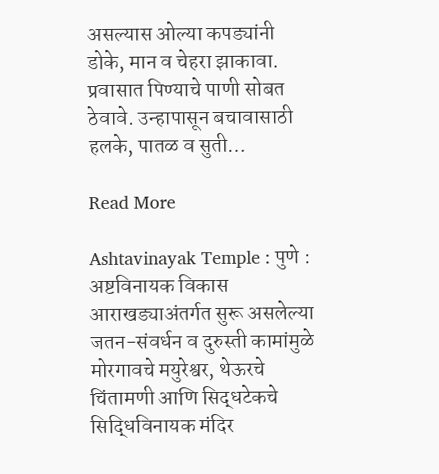असल्यास ओल्या कपड्यांनी डोके, मान व चेहरा झाकावा. प्रवासात पिण्याचे पाणी सोबत ठेवावे. उन्हापासून बचावासाठी हलके, पातळ व सुती…

Read More

Ashtavinayak Temple : पुणे : अष्टविनायक विकास आराखड्याअंतर्गत सुरू असलेल्या जतन-संवर्धन व दुरुस्ती कामांमुळे मोरगावचे मयुरेश्वर, थेऊरचे चिंतामणी आणि सिद्धटेकचे सिद्धिविनायक मंदिर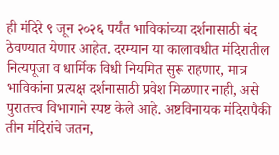ही मंदिरे ९ जून २०२६ पर्यंत भाविकांच्या दर्शनासाठी बंद ठेवण्यात येणार आहेत. दरम्यान या कालावधीत मंदिरातील नित्यपूजा व धार्मिक विधी नियमित सुरू राहणार, मात्र भाविकांना प्रत्यक्ष दर्शनासाठी प्रवेश मिळणार नाही, असे पुरातत्त्व विभागाने स्पष्ट केले आहे. अष्टविनायक मंदिरापैकी तीन मंदिरांचे जतन,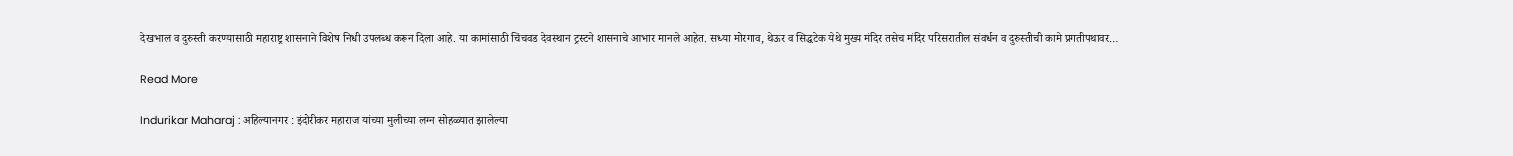देखभाल व दुरुस्ती करण्यासाठी महाराष्ट्र शासनाने विशेष निधी उपलब्ध करून दिला आहे. या कामांसाठी चिंचवड देवस्थान ट्रस्टने शासनाचे आभार मानले आहेत. सध्या मोरगाव, थेऊर व सिद्धटेक येथे मुख्य मंदिर तसेच मंदिर परिसरातील संवर्धन व दुरुस्तीची कामे प्रगतीपथावर…

Read More

Indurikar Maharaj : अहिल्यानगर : इंदोरीकर महाराज यांच्या मुलीच्या लग्न सोहळ्यात झालेल्या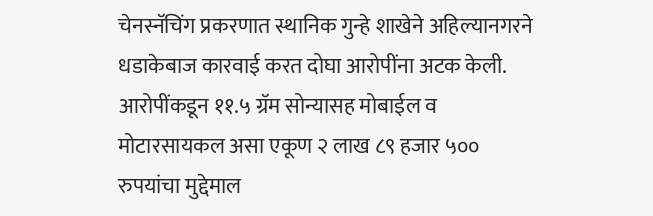चेनस्नॅचिंग प्रकरणात स्थानिक गुन्हे शाखेने अहिल्यानगरने धडाकेबाज कारवाई करत दोघा आरोपींना अटक केली. आरोपींकडून ११.५ ग्रॅम सोन्यासह मोबाईल व मोटारसायकल असा एकूण २ लाख ८९ हजार ५०० रुपयांचा मुद्देमाल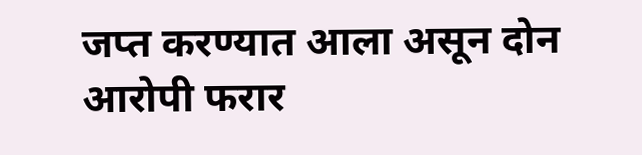जप्त करण्यात आला असून दोन आरोपी फरार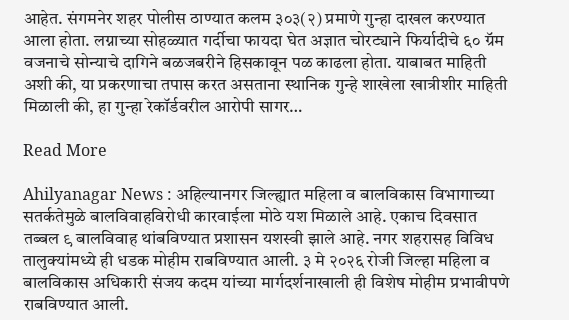आहेत. संगमनेर शहर पोलीस ठाण्यात कलम ३०३(२) प्रमाणे गुन्हा दाखल करण्यात आला होता. लग्नाच्या सोहळ्यात गर्दीचा फायदा घेत अज्ञात चोरट्याने फिर्यादीचे ६० ग्रॅम वजनाचे सोन्याचे दागिने बळजबरीने हिसकावून पळ काढला होता. याबाबत माहिती अशी की, या प्रकरणाचा तपास करत असताना स्थानिक गुन्हे शाखेला खात्रीशीर माहिती मिळाली की, हा गुन्हा रेकॉर्डवरील आरोपी सागर…

Read More

Ahilyanagar News : अहिल्यानगर जिल्ह्यात महिला व बालविकास विभागाच्या सतर्कतेमुळे बालविवाहविरोधी कारवाईला मोठे यश मिळाले आहे. एकाच दिवसात तब्बल ९ बालविवाह थांबविण्यात प्रशासन यशस्वी झाले आहे. नगर शहरासह विविध तालुक्यांमध्ये ही धडक मोहीम राबविण्यात आली. ३ मे २०२६ रोजी जिल्हा महिला व बालविकास अधिकारी संजय कदम यांच्या मार्गदर्शनाखाली ही विशेष मोहीम प्रभावीपणे राबविण्यात आली.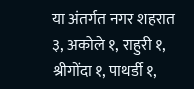या अंतर्गत नगर शहरात ३, अकोले १, राहुरी १, श्रीगोंदा १, पाथर्डी १,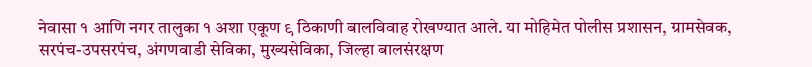नेवासा १ आणि नगर तालुका १ अशा एकूण ९ ठिकाणी बालविवाह रोखण्यात आले. या मोहिमेत पोलीस प्रशासन, ग्रामसेवक, सरपंच-उपसरपंच, अंगणवाडी सेविका, मुख्यसेविका, जिल्हा बालसंरक्षण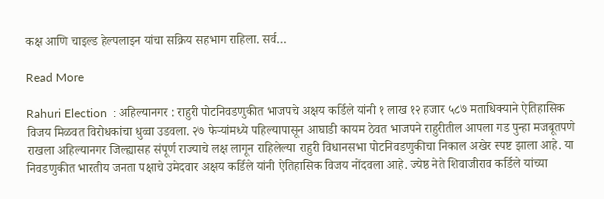कक्ष आणि चाइल्ड हेल्पलाइन यांचा सक्रिय सहभाग राहिला. सर्व…

Read More

Rahuri Election  : अहिल्यानगर : राहुरी पोटनिवडणुकीत भाजपचे अक्षय कर्डिले यांनी १ लाख १२ हजार ५८७ मताधिक्याने ऐतिहासिक विजय मिळवत विरोधकांचा धुव्वा उडवला. २७ फेऱ्यांमध्ये पहिल्यापासून आघाडी कायम ठेवत भाजपने राहुरीतील आपला गड पुन्हा मजबूतपणे राखला अहिल्यानगर जिल्ह्यासह संपूर्ण राज्याचे लक्ष लागून राहिलेल्या राहुरी विधानसभा पोटनिवडणुकीचा निकाल अखेर स्पष्ट झाला आहे. या निवडणुकीत भारतीय जनता पक्षाचे उमेदवार अक्षय कर्डिले यांनी ऐतिहासिक विजय नोंदवला आहे. ज्येष्ठ नेते शिवाजीराव कर्डिले यांच्या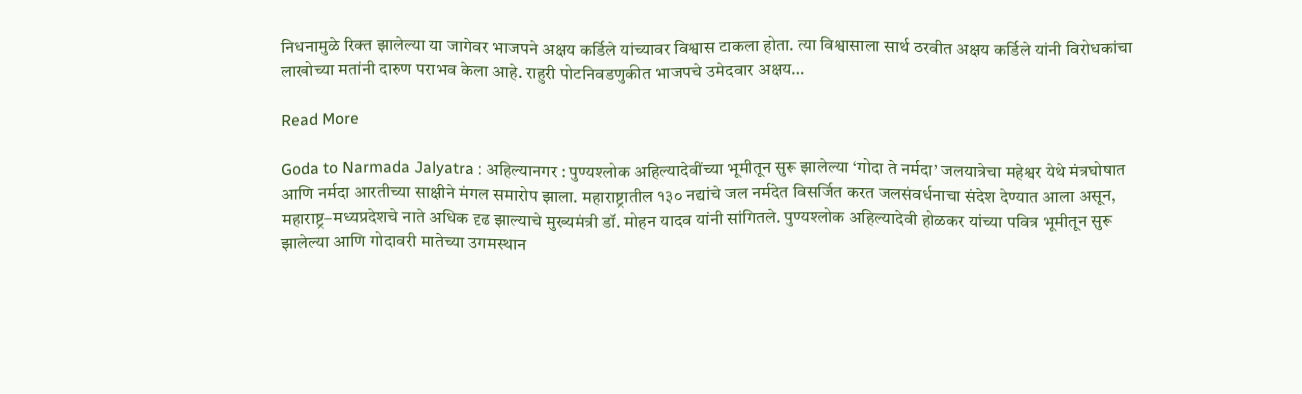निधनामुळे रिक्त झालेल्या या जागेवर भाजपने अक्षय कर्डिले यांच्यावर विश्वास टाकला होता. त्या विश्वासाला सार्थ ठरवीत अक्षय कर्डिले यांनी विरोधकांचा लाखोच्या मतांनी दारुण पराभव केला आहे. राहुरी पोटनिवडणुकीत भाजपचे उमेदवार अक्षय…

Read More

Goda to Narmada Jalyatra : अहिल्यानगर : पुण्यश्लोक अहिल्यादेवींच्या भूमीतून सुरू झालेल्या ‘गोदा ते नर्मदा’ जलयात्रेचा महेश्वर येथे मंत्रघोषात आणि नर्मदा आरतीच्या साक्षीने मंगल समारोप झाला. महाराष्ट्रातील १३० नद्यांचे जल नर्मदेत विसर्जित करत जलसंवर्धनाचा संदेश देण्यात आला असून, महाराष्ट्र–मध्यप्रदेशचे नाते अधिक दृढ झाल्याचे मुख्यमंत्री डॉ. मोहन यादव यांनी सांगितले. पुण्यश्लोक अहिल्यादेवी होळकर यांच्या पवित्र भूमीतून सुरू झालेल्या आणि गोदावरी मातेच्या उगमस्थान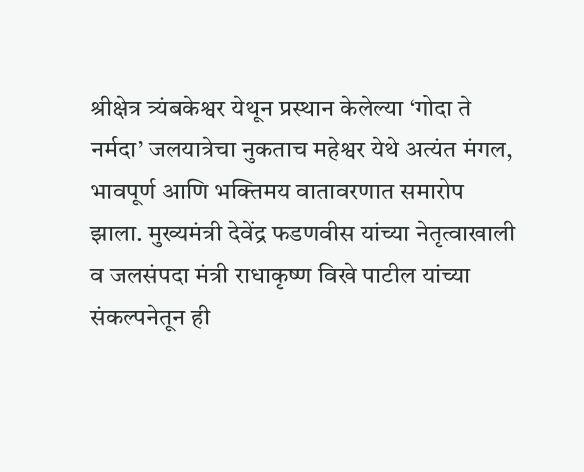श्रीक्षेत्र त्र्यंबकेश्वर येथून प्रस्थान केलेल्या ‘गोदा ते नर्मदा’ जलयात्रेचा नुकताच महेश्वर येथे अत्यंत मंगल, भावपूर्ण आणि भक्तिमय वातावरणात समारोप झाला. मुख्यमंत्री देवेंद्र फडणवीस यांच्या नेतृत्वाखाली व जलसंपदा मंत्री राधाकृष्ण विखे पाटील यांच्या संकल्पनेतून ही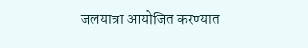जलयात्रा आयोजित करण्यात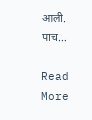आली. पाच…

Read More